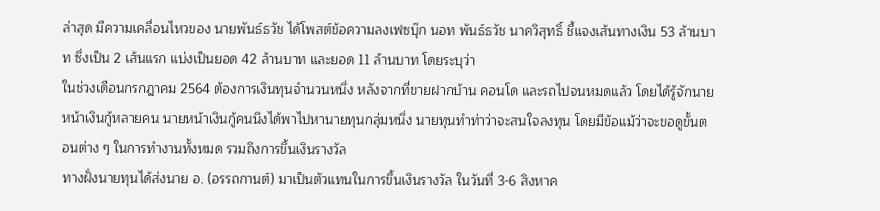ล่าสุด มีความเคลื่อนไหวของ นายพันธ์ธวัช ได้โพสต์ข้อความลงเฟซบุ๊ก นอท พันธ์ธวัช นาควิสุทธิ์ ชี้แจงเส้นทางเงิน 53 ล้านบาท ซึ่งเป็น 2 เส้นแรก แบ่งเป็นยอด 42 ล้านบาท และยอด 11 ล้านบาท โดยระบุว่า
ในช่วงเดือนกรกฎาคม 2564 ต้องการเงินทุนจำนวนหนึ่ง หลังจากที่ขายฝากบ้าน คอนโด และรถไปจนหมดแล้ว โดยได้รู้จักนายหน้าเงินกู้หลายคน นายหน้าเงินกู้คนนึงได้พาไปหานายทุนกลุ่มหนึ่ง นายทุนทำท่าว่าจะสนใจลงทุน โดยมีข้อแม้ว่าจะขอดูขั้นตอนต่าง ๆ ในการทำงานทั้งหมด รวมถึงการขึ้นเงินรางวัล
ทางฝั่งนายทุนได้ส่งนาย อ. (อรรถกานต์) มาเป็นตัวแทนในการขึ้นเงินรางวัล ในวันที่ 3-6 สิงหาค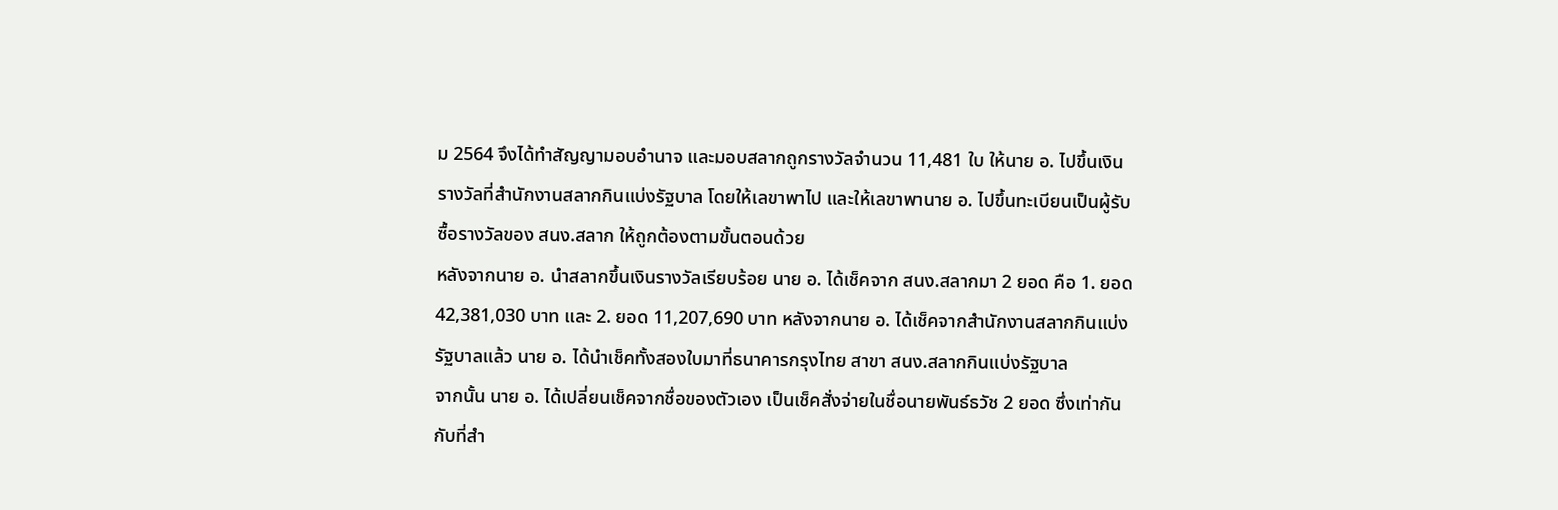ม 2564 จึงได้ทำสัญญามอบอำนาจ และมอบสลากถูกรางวัลจำนวน 11,481 ใบ ให้นาย อ. ไปขึ้นเงินรางวัลที่สำนักงานสลากกินแบ่งรัฐบาล โดยให้เลขาพาไป และให้เลขาพานาย อ. ไปขึ้นทะเบียนเป็นผู้รับซื้อรางวัลของ สนง.สลาก ให้ถูกต้องตามขั้นตอนด้วย
หลังจากนาย อ. นำสลากขึ้นเงินรางวัลเรียบร้อย นาย อ. ได้เช็คจาก สนง.สลากมา 2 ยอด คือ 1. ยอด 42,381,030 บาท และ 2. ยอด 11,207,690 บาท หลังจากนาย อ. ได้เช็คจากสำนักงานสลากกินแบ่งรัฐบาลแล้ว นาย อ. ได้นำเช็คทั้งสองใบมาที่ธนาคารกรุงไทย สาขา สนง.สลากกินแบ่งรัฐบาล
จากนั้น นาย อ. ได้เปลี่ยนเช็คจากชื่อของตัวเอง เป็นเช็คสั่งจ่ายในชื่อนายพันธ์ธวัช 2 ยอด ซึ่งเท่ากันกับที่สำ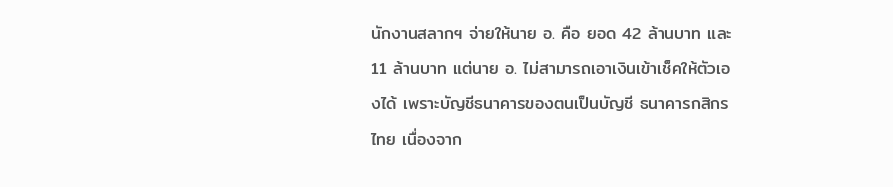นักงานสลากฯ จ่ายให้นาย อ. คือ ยอด 42 ล้านบาท และ 11 ล้านบาท แต่นาย อ. ไม่สามารถเอาเงินเข้าเช็คให้ตัวเองได้ เพราะบัญชีธนาคารของตนเป็นบัญชี ธนาคารกสิกรไทย เนื่องจาก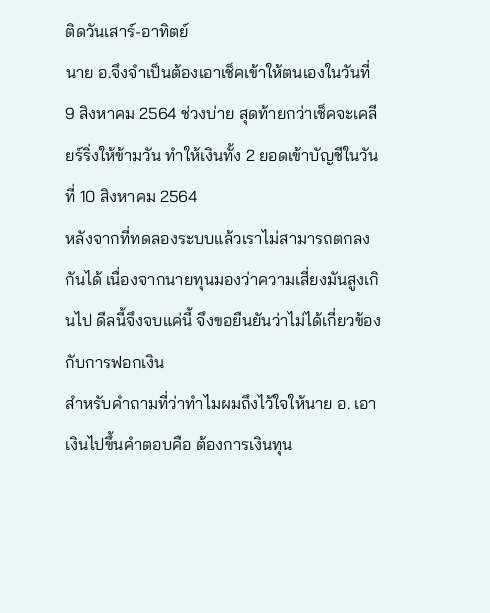ติดวันเสาร์-อาทิตย์
นาย อ.จึงจำเป็นต้องเอาเช็คเข้าให้ตนเองในวันที่ 9 สิงหาคม 2564 ช่วงบ่าย สุดท้ายกว่าเช็คจะเคลียร์ริ่งให้ข้ามวัน ทำให้เงินทั้ง 2 ยอดเข้าบัญชีในวันที่ 10 สิงหาคม 2564
หลังจากที่ทดลองระบบแล้วเราไม่สามารถตกลงกันได้ เนื่องจากนายทุนมองว่าความเสี่ยงมันสูงเกินไป ดีลนี้จึงจบแค่นี้ จึงขอยืนยันว่าไม่ได้เกี่ยวข้องกับการฟอกเงิน
สำหรับคำถามที่ว่าทำไมผมถึงไว้ใจให้นาย อ. เอาเงินไปขึ้นคำตอบคือ ต้องการเงินทุน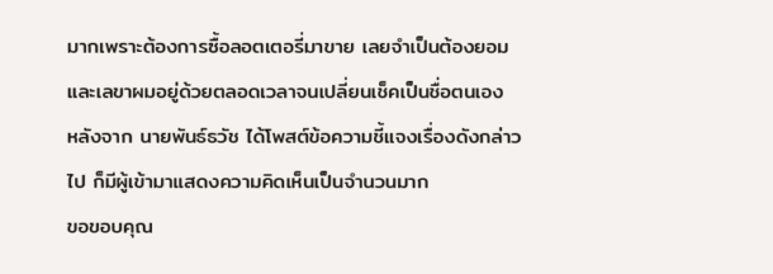มากเพราะต้องการซื้อลอตเตอรี่มาขาย เลยจำเป็นต้องยอม และเลขาผมอยู่ด้วยตลอดเวลาจนเปลี่ยนเช็คเป็นชื่อตนเอง
หลังจาก นายพันธ์ธวัช ได้โพสต์ข้อความชี้แจงเรื่องดังกล่าวไป ก็มีผู้เข้ามาแสดงความคิดเห็นเป็นจำนวนมาก
ขอขอบคุณ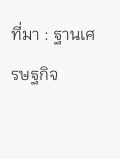ที่มา : ฐานเศรษฐกิจ